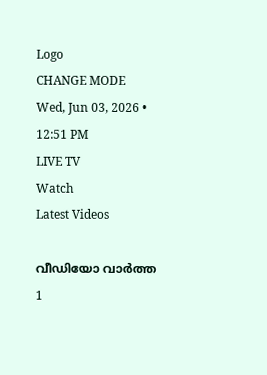Logo
CHANGE MODE
Wed, Jun 03, 2026 • 12:51 PM
LIVE TV
Watch
Latest Videos

വീഡിയോ വാർത്ത 1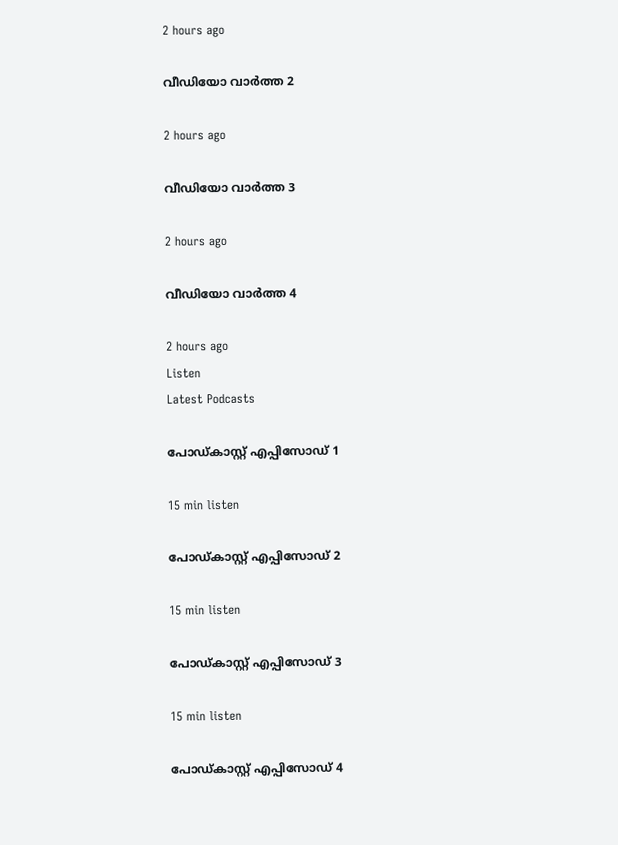2 hours ago

വീഡിയോ വാർത്ത 2

2 hours ago

വീഡിയോ വാർത്ത 3

2 hours ago

വീഡിയോ വാർത്ത 4

2 hours ago
Listen
Latest Podcasts

പോഡ്കാസ്റ്റ് എപ്പിസോഡ് 1

15 min listen

പോഡ്കാസ്റ്റ് എപ്പിസോഡ് 2

15 min listen

പോഡ്കാസ്റ്റ് എപ്പിസോഡ് 3

15 min listen

പോഡ്കാസ്റ്റ് എപ്പിസോഡ് 4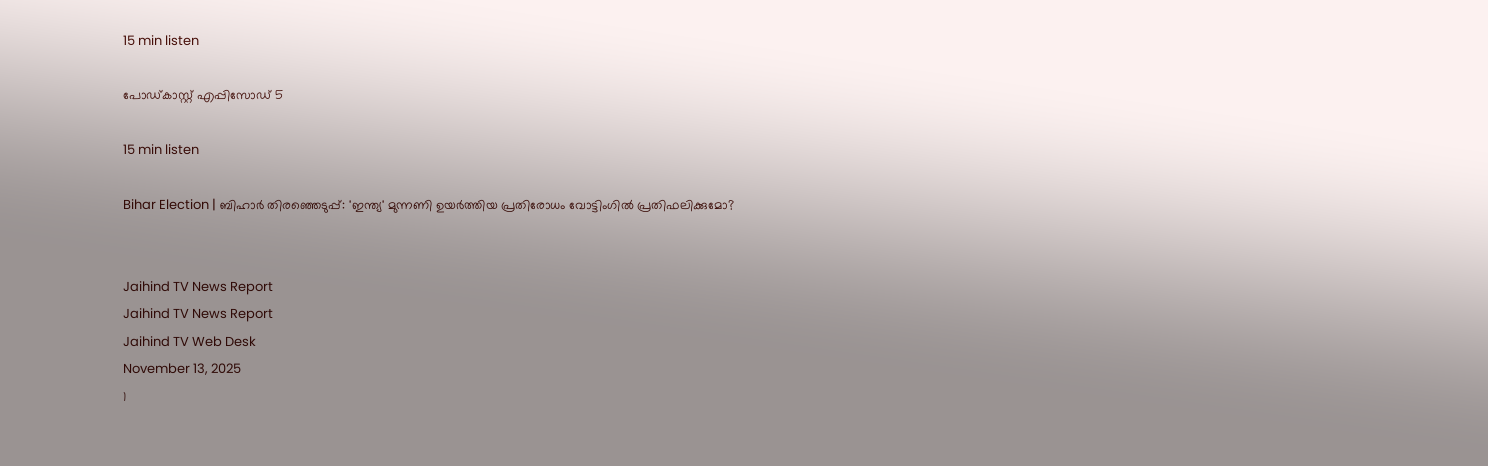15 min listen

പോഡ്കാസ്റ്റ് എപ്പിസോഡ് 5

15 min listen

Bihar Election | ബിഹാര്‍ തിരഞ്ഞെടുപ്പ്: 'ഇന്ത്യ' മുന്നണി ഉയര്‍ത്തിയ പ്രതിരോധം വോട്ടിംഗില്‍ പ്രതിഫലിക്കുമോ?


Jaihind TV News Report
Jaihind TV News Report
Jaihind TV Web Desk
November 13, 2025
1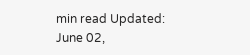min read Updated: June 02,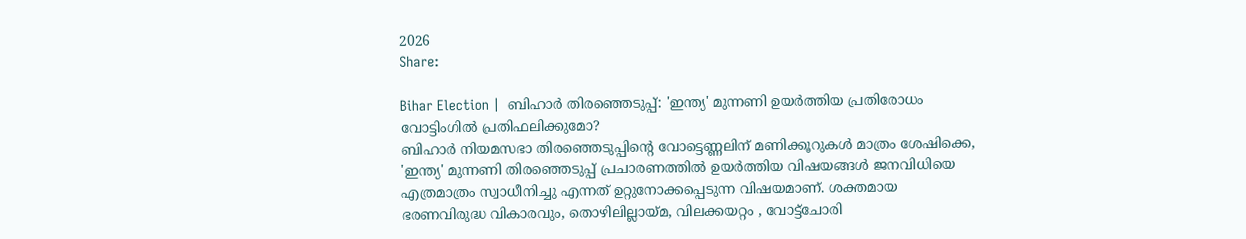2026
Share:

Bihar Election |  ബിഹാര്‍ തിരഞ്ഞെടുപ്പ്: 'ഇന്ത്യ' മുന്നണി ഉയര്‍ത്തിയ പ്രതിരോധം വോട്ടിംഗില്‍ പ്രതിഫലിക്കുമോ?
ബിഹാര്‍ നിയമസഭാ തിരഞ്ഞെടുപ്പിന്റെ വോട്ടെണ്ണലിന് മണിക്കൂറുകള്‍ മാത്രം ശേഷിക്കെ, 'ഇന്ത്യ' മുന്നണി തിരഞ്ഞെടുപ്പ് പ്രചാരണത്തില്‍ ഉയര്‍ത്തിയ വിഷയങ്ങള്‍ ജനവിധിയെ എത്രമാത്രം സ്വാധീനിച്ചു എന്നത് ഉറ്റുനോക്കപ്പെടുന്ന വിഷയമാണ്. ശക്തമായ ഭരണവിരുദ്ധ വികാരവും, തൊഴിലില്ലായ്മ, വിലക്കയറ്റം , വോട്ട്‌ചോരി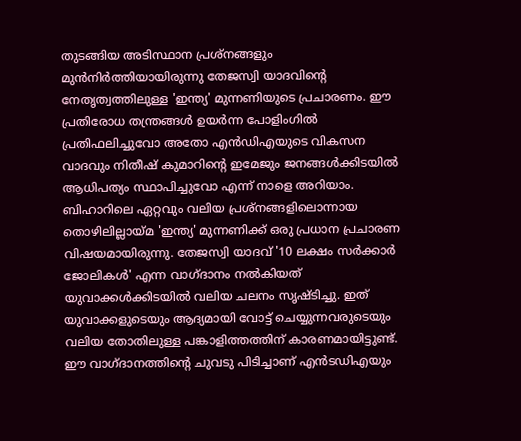തുടങ്ങിയ അടിസ്ഥാന പ്രശ്‌നങ്ങളും മുന്‍നിര്‍ത്തിയായിരുന്നു തേജസ്വി യാദവിന്റെ നേതൃത്വത്തിലുള്ള 'ഇന്ത്യ' മുന്നണിയുടെ പ്രചാരണം. ഈ പ്രതിരോധ തന്ത്രങ്ങള്‍ ഉയര്‍ന്ന പോളിംഗില്‍ പ്രതിഫലിച്ചുവോ അതോ എന്‍ഡിഎയുടെ വികസന വാദവും നിതീഷ് കുമാറിന്റെ ഇമേജും ജനങ്ങള്‍ക്കിടയില്‍ ആധിപത്യം സ്ഥാപിച്ചുവോ എന്ന് നാളെ അറിയാം. ബിഹാറിലെ ഏറ്റവും വലിയ പ്രശ്‌നങ്ങളിലൊന്നായ തൊഴിലില്ലായ്മ 'ഇന്ത്യ' മുന്നണിക്ക് ഒരു പ്രധാന പ്രചാരണ വിഷയമായിരുന്നു. തേജസ്വി യാദവ് '10 ലക്ഷം സര്‍ക്കാര്‍ ജോലികള്‍' എന്ന വാഗ്ദാനം നല്‍കിയത് യുവാക്കള്‍ക്കിടയില്‍ വലിയ ചലനം സൃഷ്ടിച്ചു. ഇത് യുവാക്കളുടെയും ആദ്യമായി വോട്ട് ചെയ്യുന്നവരുടെയും വലിയ തോതിലുള്ള പങ്കാളിത്തത്തിന് കാരണമായിട്ടുണ്ട്. ഈ വാഗ്ദാനത്തിന്റെ ചുവടു പിടിച്ചാണ് എന്‍ടഡിഎയും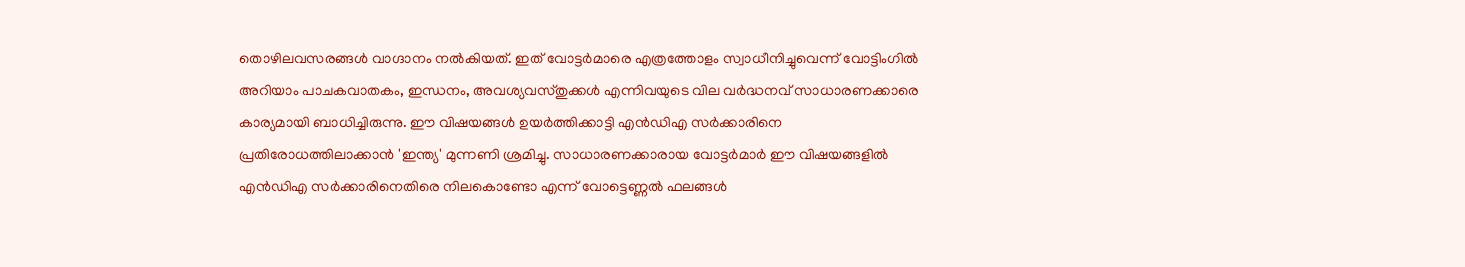തൊഴിലവസരങ്ങള്‍ വാഗ്ദാനം നല്‍കിയത്. ഇത് വോട്ടര്‍മാരെ എത്രത്തോളം സ്വാധീനിച്ചുവെന്ന് വോട്ടിംഗില്‍ അറിയാം പാചകവാതകം, ഇന്ധനം, അവശ്യവസ്തുക്കള്‍ എന്നിവയുടെ വില വര്‍ദ്ധനവ് സാധാരണക്കാരെ കാര്യമായി ബാധിച്ചിരുന്നു. ഈ വിഷയങ്ങള്‍ ഉയര്‍ത്തിക്കാട്ടി എന്‍ഡിഎ സര്‍ക്കാരിനെ പ്രതിരോധത്തിലാക്കാന്‍ 'ഇന്ത്യ' മുന്നണി ശ്രമിച്ചു. സാധാരണക്കാരായ വോട്ടര്‍മാര്‍ ഈ വിഷയങ്ങളില്‍ എന്‍ഡിഎ സര്‍ക്കാരിനെതിരെ നിലകൊണ്ടോ എന്ന് വോട്ടെണ്ണല്‍ ഫലങ്ങള്‍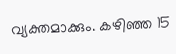വ്യക്തമാക്കും. കഴിഞ്ഞ 15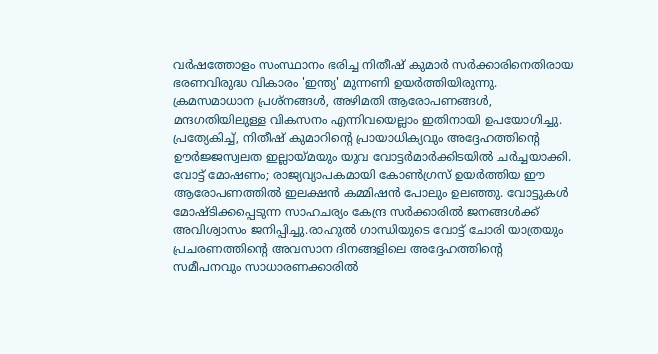വര്‍ഷത്തോളം സംസ്ഥാനം ഭരിച്ച നിതീഷ് കുമാര്‍ സര്‍ക്കാരിനെതിരായ ഭരണവിരുദ്ധ വികാരം 'ഇന്ത്യ' മുന്നണി ഉയര്‍ത്തിയിരുന്നു. ക്രമസമാധാന പ്രശ്‌നങ്ങള്‍, അഴിമതി ആരോപണങ്ങള്‍, മന്ദഗതിയിലുള്ള വികസനം എന്നിവയെല്ലാം ഇതിനായി ഉപയോഗിച്ചു. പ്രത്യേകിച്ച്, നിതീഷ് കുമാറിന്റെ പ്രായാധിക്യവും അദ്ദേഹത്തിന്റെ ഊര്‍ജ്ജസ്വലത ഇല്ലായ്മയും യുവ വോട്ടര്‍മാര്‍ക്കിടയില്‍ ചര്‍ച്ചയാക്കി. വോട്ട് മോഷണം; രാജ്യവ്യാപകമായി കോണ്‍ഗ്രസ് ഉയര്‍ത്തിയ ഈ ആരോപണത്തില്‍ ഇലക്ഷന്‍ കമ്മിഷന്‍ പോലും ഉലഞ്ഞു. വോട്ടുകള്‍ മോഷ്ടിക്കപ്പെടുന്ന സാഹചര്യം കേന്ദ്ര സര്‍ക്കാരില്‍ ജനങ്ങള്‍ക്ക് അവിശ്വാസം ജനിപ്പിച്ചു.രാഹുല്‍ ഗാന്ധിയുടെ വോട്ട് ചോരി യാത്രയും പ്രചരണത്തിന്റെ അവസാന ദിനങ്ങളിലെ അദ്ദേഹത്തിന്റെ സമീപനവും സാധാരണക്കാരില്‍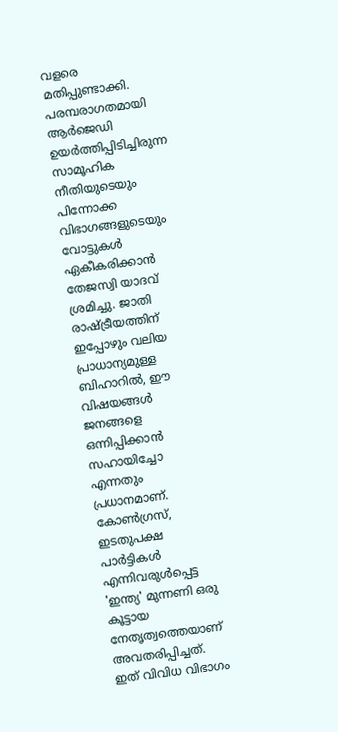വളരെ മതിപ്പുണ്ടാക്കി. പരമ്പരാഗതമായി ആര്‍ജെഡി ഉയര്‍ത്തിപ്പിടിച്ചിരുന്ന സാമൂഹിക നീതിയുടെയും പിന്നോക്ക വിഭാഗങ്ങളുടെയും വോട്ടുകള്‍ ഏകീകരിക്കാന്‍ തേജസ്വി യാദവ് ശ്രമിച്ചു. ജാതി രാഷ്ട്രീയത്തിന് ഇപ്പോഴും വലിയ പ്രാധാന്യമുള്ള ബിഹാറില്‍, ഈ വിഷയങ്ങള്‍ ജനങ്ങളെ ഒന്നിപ്പിക്കാന്‍ സഹായിച്ചോ എന്നതും പ്രധാനമാണ്. കോണ്‍ഗ്രസ്, ഇടതുപക്ഷ പാര്‍ട്ടികള്‍ എന്നിവരുള്‍പ്പെട്ട 'ഇന്ത്യ' മുന്നണി ഒരു കൂട്ടായ നേതൃത്വത്തെയാണ് അവതരിപ്പിച്ചത്. ഇത് വിവിധ വിഭാഗം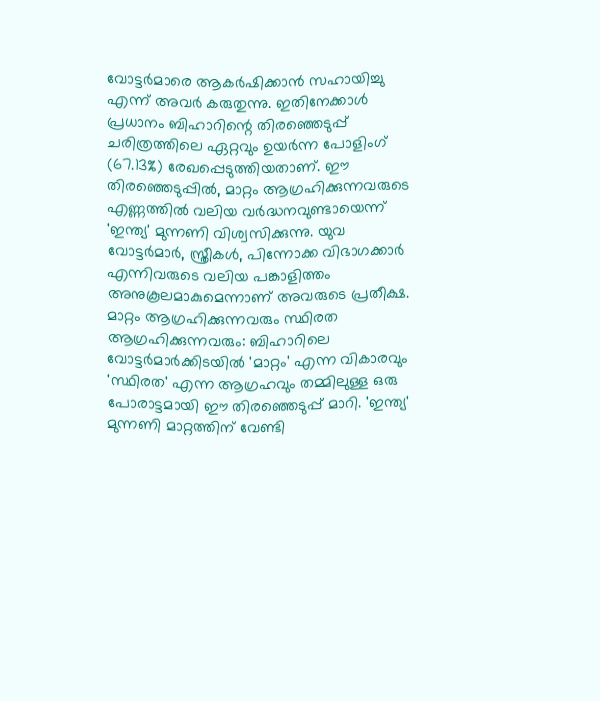വോട്ടര്‍മാരെ ആകര്‍ഷിക്കാന്‍ സഹായിച്ചു എന്ന് അവര്‍ കരുതുന്നു. ഇതിനേക്കാള്‍ പ്രധാനം ബിഹാറിന്റെ തിരഞ്ഞെടുപ്പ് ചരിത്രത്തിലെ ഏറ്റവും ഉയര്‍ന്ന പോളിംഗ് (67.13%) രേഖപ്പെടുത്തിയതാണ്. ഈ തിരഞ്ഞെടുപ്പില്‍, മാറ്റം ആഗ്രഹിക്കുന്നവരുടെ എണ്ണത്തില്‍ വലിയ വര്‍ദ്ധനവുണ്ടായെന്ന് 'ഇന്ത്യ' മുന്നണി വിശ്വസിക്കുന്നു. യുവ വോട്ടര്‍മാര്‍, സ്ത്രീകള്‍, പിന്നോക്ക വിഭാഗക്കാര്‍ എന്നിവരുടെ വലിയ പങ്കാളിത്തം അനുകൂലമാകുമെന്നാണ് അവരുടെ പ്രതീക്ഷ. മാറ്റം ആഗ്രഹിക്കുന്നവരും സ്ഥിരത ആഗ്രഹിക്കുന്നവരും: ബിഹാറിലെ വോട്ടര്‍മാര്‍ക്കിടയില്‍ 'മാറ്റം' എന്ന വികാരവും 'സ്ഥിരത' എന്ന ആഗ്രഹവും തമ്മിലുള്ള ഒരു പോരാട്ടമായി ഈ തിരഞ്ഞെടുപ്പ് മാറി. 'ഇന്ത്യ' മുന്നണി മാറ്റത്തിന് വേണ്ടി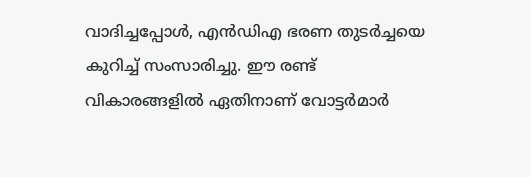വാദിച്ചപ്പോള്‍, എന്‍ഡിഎ ഭരണ തുടര്‍ച്ചയെ കുറിച്ച് സംസാരിച്ചു. ഈ രണ്ട് വികാരങ്ങളില്‍ ഏതിനാണ് വോട്ടര്‍മാര്‍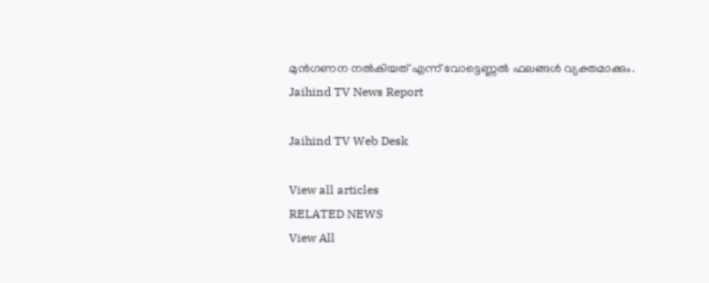മുന്‍ഗണന നല്‍കിയത് എന്ന് വോട്ടെണ്ണല്‍ ഫലങ്ങള്‍ വ്യക്തമാക്കും.
Jaihind TV News Report

Jaihind TV Web Desk

View all articles
RELATED NEWS
View All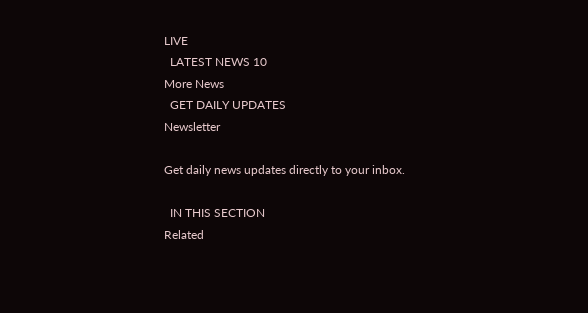LIVE
  LATEST NEWS 10
More News
  GET DAILY UPDATES
Newsletter

Get daily news updates directly to your inbox.

  IN THIS SECTION
Related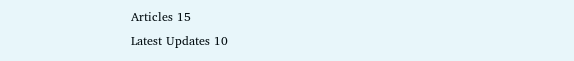Articles 15
Latest Updates 10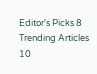Editor's Picks 8
Trending Articles 10